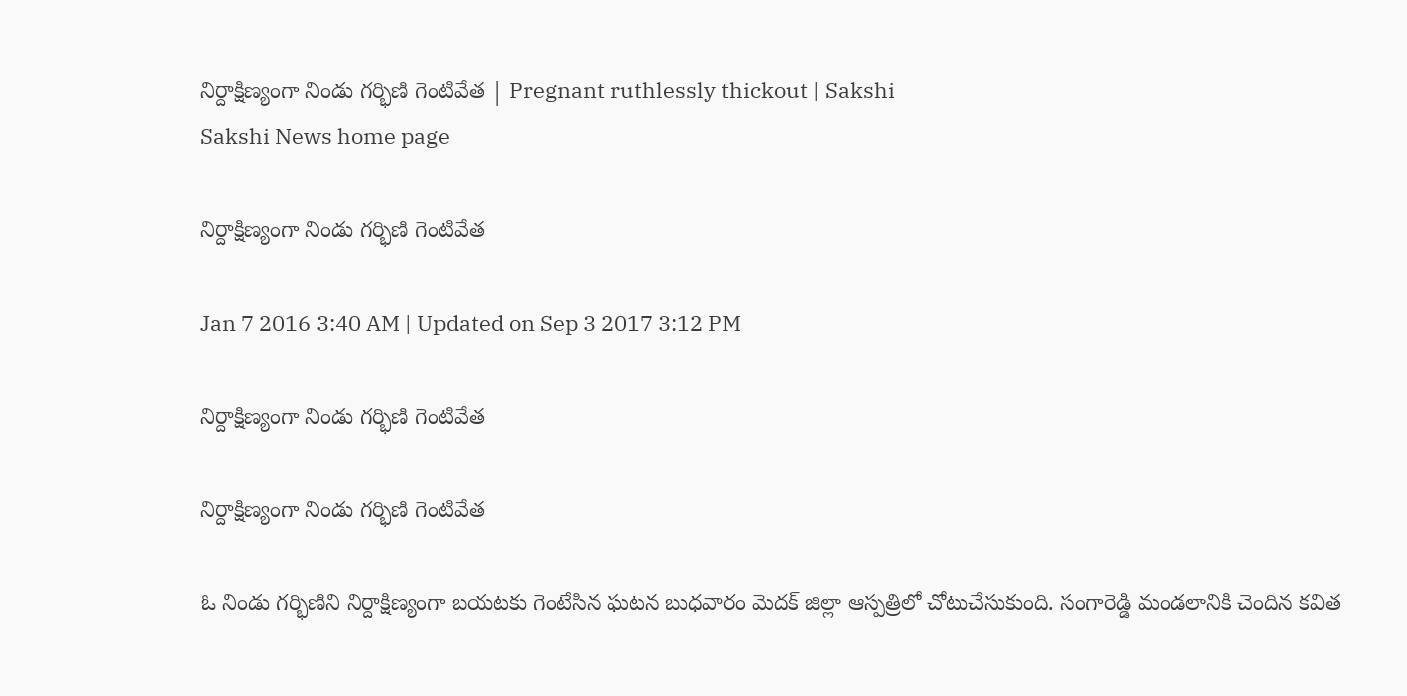నిర్దాక్షిణ్యంగా నిండు గర్భిణి గెంటివేత | Pregnant ruthlessly thickout | Sakshi
Sakshi News home page

నిర్దాక్షిణ్యంగా నిండు గర్భిణి గెంటివేత

Jan 7 2016 3:40 AM | Updated on Sep 3 2017 3:12 PM

నిర్దాక్షిణ్యంగా నిండు గర్భిణి గెంటివేత

నిర్దాక్షిణ్యంగా నిండు గర్భిణి గెంటివేత

ఓ నిండు గర్భిణిని నిర్దాక్షిణ్యంగా బయటకు గెంటేసిన ఘటన బుధవారం మెదక్ జిల్లా ఆస్పత్రిలో చోటుచేసుకుంది. సంగారెడ్డి మండలానికి చెందిన కవిత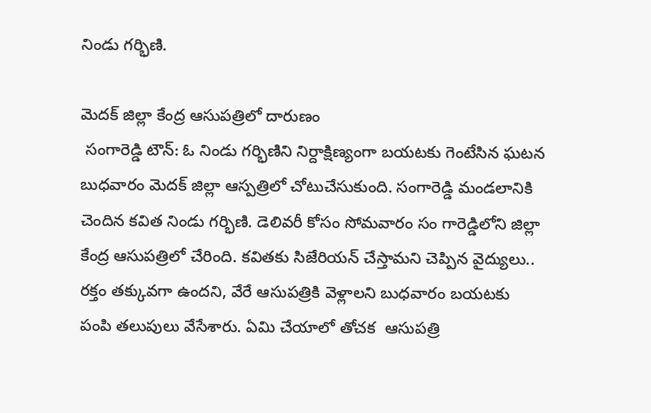నిండు గర్భిణి.

మెదక్ జిల్లా కేంద్ర ఆసుపత్రిలో దారుణం
 సంగారెడ్డి టౌన్: ఓ నిండు గర్భిణిని నిర్దాక్షిణ్యంగా బయటకు గెంటేసిన ఘటన బుధవారం మెదక్ జిల్లా ఆస్పత్రిలో చోటుచేసుకుంది. సంగారెడ్డి మండలానికి చెందిన కవిత నిండు గర్భిణి. డెలివరీ కోసం సోమవారం సం గారెడ్డిలోని జిల్లా కేంద్ర ఆసుపత్రిలో చేరింది. కవితకు సిజేరియన్ చేస్తామని చెప్పిన వైద్యులు.. రక్తం తక్కువగా ఉందని, వేరే ఆసుపత్రికి వెళ్లాలని బుధవారం బయటకు పంపి తలుపులు వేసేశారు. ఏమి చేయాలో తోచక  ఆసుపత్రి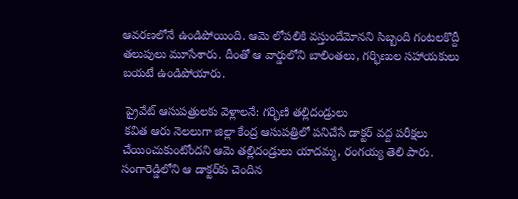ఆవరణలోనే ఉండిపోయింది. ఆమె లోపలికి వస్తుందేమోనని సిబ్బంది గంటలకొద్దీ తలుపులు మూసేశారు. దీంతో ఆ వార్డులోని బాలింతలు, గర్భిణుల సహాయకులు బయటే ఉండిపోయారు.

 ప్రైవేట్ ఆసుపత్రులకు వెళ్లాలనే: గర్భిణి తల్లిదండ్రులు
 కవిత ఆరు నెలలుగా జిల్లా కేంద్ర ఆసుపత్రిలో పనిచేసే డాక్టర్ వద్ద పరీక్షలు చేయించుకుంటోందని ఆమె తల్లిదండ్రులు యాదమ్మ, రంగయ్య తెలి పారు. సంగారెడ్డిలోని ఆ డాక్టర్‌కు చెందిన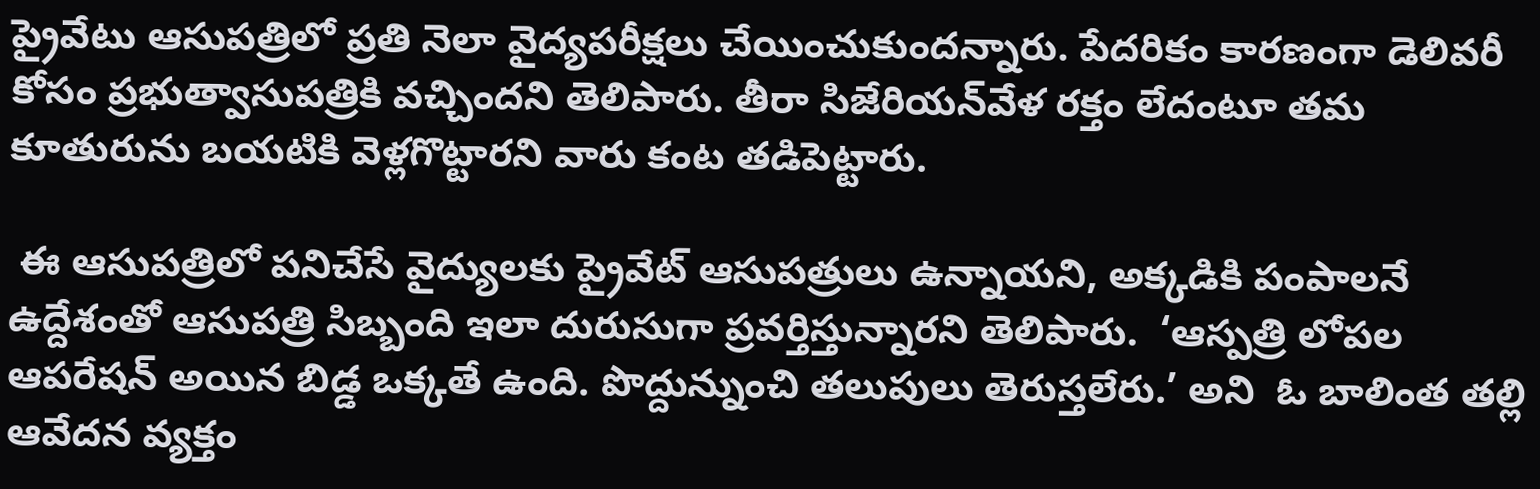ప్రైవేటు ఆసుపత్రిలో ప్రతి నెలా వైద్యపరీక్షలు చేయించుకుందన్నారు. పేదరికం కారణంగా డెలివరీ కోసం ప్రభుత్వాసుపత్రికి వచ్చిందని తెలిపారు. తీరా సిజేరియన్‌వేళ రక్తం లేదంటూ తమ కూతురును బయటికి వెళ్లగొట్టారని వారు కంట తడిపెట్టారు.

 ఈ ఆసుపత్రిలో పనిచేసే వైద్యులకు ప్రైవేట్ ఆసుపత్రులు ఉన్నాయని, అక్కడికి పంపాలనే ఉద్దేశంతో ఆసుపత్రి సిబ్బంది ఇలా దురుసుగా ప్రవర్తిస్తున్నారని తెలిపారు.  ‘ఆస్పత్రి లోపల ఆపరేషన్ అయిన బిడ్డ ఒక్కతే ఉంది. పొద్దున్నుంచి తలుపులు తెరుస్తలేరు.’ అని  ఓ బాలింత తల్లి ఆవేదన వ్యక్తం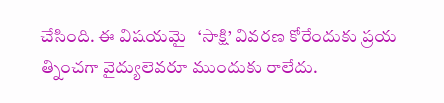చేసింది. ఈ విషయమై   ‘సాక్షి’ వివరణ కోరేందుకు ప్రయ త్నించగా వైద్యులెవరూ ముందుకు రాలేదు.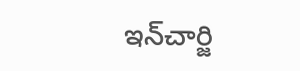ఇన్‌చార్జి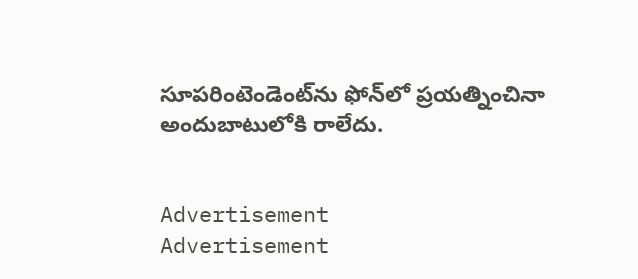సూపరింటెండెంట్‌ను ఫోన్‌లో ప్రయత్నించినా అందుబాటులోకి రాలేదు.


Advertisement
Advertisement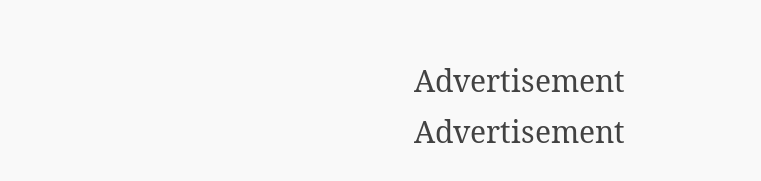Advertisement
Advertisement